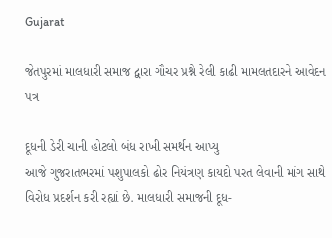Gujarat

જેતપુરમાં માલધારી સમાજ દ્વારા ગૌચર પ્રશ્ને રેલી કાઢી મામલતદારને આવેદન પત્ર

દૂધની ડેરી ચાની હોટલો બંધ રાખી સમર્થન આપ્‍યુ
આજે ગુજરાતભરમાં પશુપાલકો ઢોર નિયંત્રણ કાયદો પરત લેવાની માંગ સાથે વિરોધ પ્રદર્શન કરી રહ્યાં છે. માલધારી સમાજની દૂધ-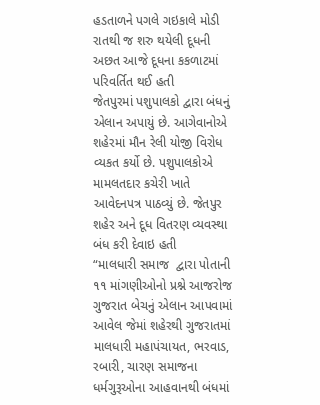હડતાળને પગલે ગઇકાલે મોડી રાતથી જ શરુ થયેલી દૂધની અછત આજે દૂધના કકળાટમાં પરિવર્તિત થઈ હતી
જેતપુરમાં પશુપાલકો દ્વારા બંધનું એલાન અપાયું છે. આગેવાનોએ શહેરમાં મૌન રેલી યોજી વિરોધ વ્યકત કર્યો છે. પશુપાલકોએ મામલતદાર કચેરી ખાતે આવેદનપત્ર પાઠવ્યું છે. જેતપુર શહેર અને દૂધ વિતરણ વ્યવસ્થા બંધ કરી દેવાઇ હતી
“માલધારી સમાજ  દ્વારા પોતાની ૧૧ માંગણીઓનો પ્રશ્ને આજરોજ ગુજરાત બેચનું એલાન આપવામાં આવેલ જેમાં શહેરથી ગુજરાતમાં માલધારી મહાપંચાયત, ભરવાડ, રબારી, ચારણ સમાજના ધર્મગુરૂઓના આહવાનથી બંધમાં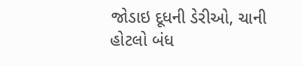જોડાઇ દૂધની ડેરીઓ, ચાની હોટલો બંધ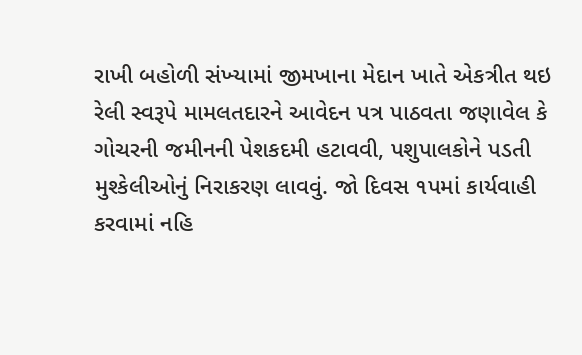રાખી બહોળી સંખ્‍યામાં જીમખાના મેદાન ખાતે એકત્રીત થઇ રેલી સ્‍વરૂપે મામલતદારને આવેદન પત્ર પાઠવતા જણાવેલ કે ગોચરની જમીનની પેશકદમી હટાવવી, પશુપાલકોને પડતી મુશ્‍કેલીઓનું નિરાકરણ લાવવું. જો દિવસ ૧પમાં કાર્યવાહી કરવામાં નહિ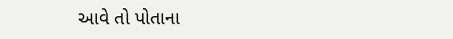આવે તો પોતાના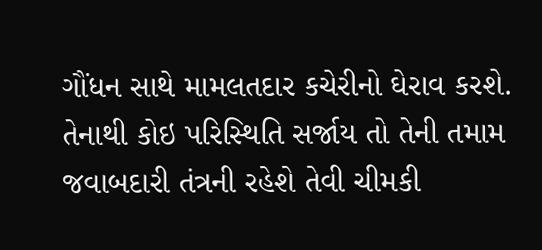ગૌંધન સાથે મામલતદાર કચેરીનો ઘેરાવ કરશે. તેનાથી કોઇ પરિસ્‍થિતિ સર્જાય તો તેની તમામ જવાબદારી તંત્રની રહેશે તેવી ચીમકી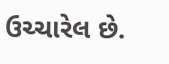ઉચ્‍ચારેલ છે.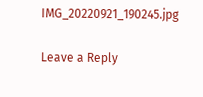IMG_20220921_190245.jpg

Leave a Reply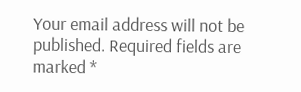Your email address will not be published. Required fields are marked *